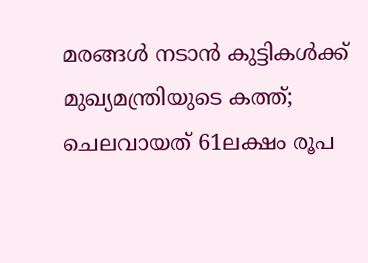മരങ്ങള്‍ നടാന്‍ കുട്ടികള്‍ക്ക് മുഖ്യമന്ത്രിയുടെ കത്ത്; ചെലവായത് 61ലക്ഷം രൂപ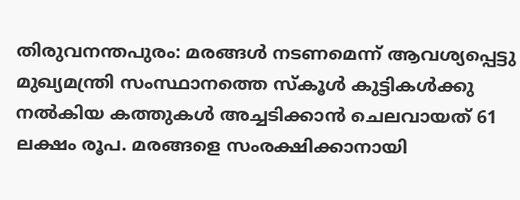തിരുവനന്തപുരം: മരങ്ങള്‍ നടണമെന്ന് ആവശ്യപ്പെട്ടു മുഖ്യമന്ത്രി സംസ്ഥാനത്തെ സ്‌കൂള്‍ കുട്ടികള്‍ക്കു നല്‍കിയ കത്തുകള്‍ അച്ചടിക്കാന്‍ ചെലവായത് 61 ലക്ഷം രൂപ. മരങ്ങളെ സംരക്ഷിക്കാനായി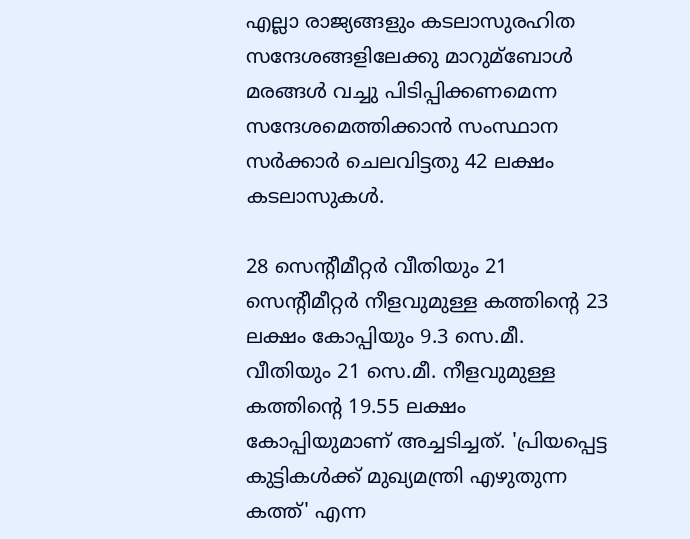എല്ലാ രാജ്യങ്ങളും കടലാസുരഹിത സന്ദേശങ്ങളിലേക്കു മാറുമ്ബോള്‍ മരങ്ങള്‍ വച്ചു പിടിപ്പിക്കണമെന്ന സന്ദേശമെത്തിക്കാന്‍ സംസ്ഥാന സര്‍ക്കാര്‍ ചെലവിട്ടതു 42 ലക്ഷം കടലാസുകള്‍.

28 സെന്റീമീറ്റര്‍ വീതിയും 21 സെന്റീമീറ്റര്‍ നീളവുമുള്ള കത്തിന്റെ 23 ലക്ഷം കോപ്പിയും 9.3 സെ.മീ. വീതിയും 21 സെ.മീ. നീളവുമുള്ള കത്തിന്റെ 19.55 ലക്ഷം കോപ്പിയുമാണ് അച്ചടിച്ചത്. 'പ്രിയപ്പെട്ട കുട്ടികള്‍ക്ക് മുഖ്യമന്ത്രി എഴുതുന്ന കത്ത്' എന്ന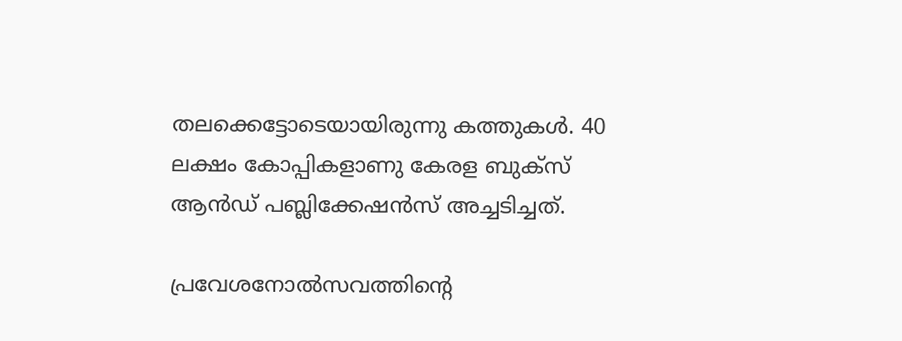തലക്കെട്ടോടെയായിരുന്നു കത്തുകള്‍. 40 ലക്ഷം കോപ്പികളാണു കേരള ബുക്‌സ് ആന്‍ഡ് പബ്ലിക്കേഷന്‍സ് അച്ചടിച്ചത്.

പ്രവേശനോല്‍സവത്തിന്റെ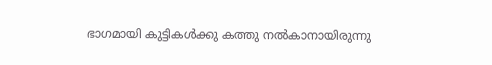ഭാഗമായി കുട്ടികള്‍ക്കു കത്തു നല്‍കാനായിരുന്നു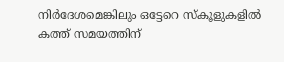നിര്‍ദേശമെങ്കിലും ഒട്ടേറെ സ്‌കൂളുകളില്‍ കത്ത് സമയത്തിന്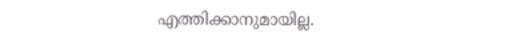എത്തിക്കാനുമായില്ല.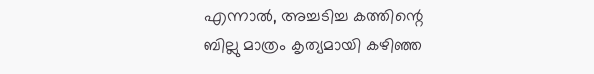എന്നാല്‍, അച്ചടിച്ച കത്തിന്റെ ബില്ലു മാത്രം കൃത്യമായി കഴിഞ്ഞ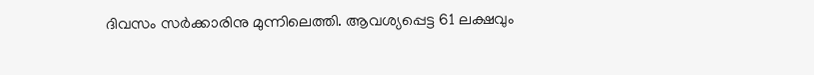ദിവസം സര്‍ക്കാരിനു മുന്നിലെത്തി. ആവശ്യപ്പെട്ട 61 ലക്ഷവും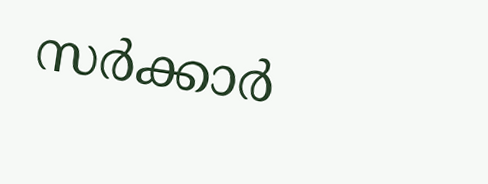സര്‍ക്കാര്‍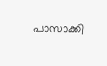പാസാക്കി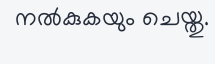നല്‍കുകയും ചെയ്തു.